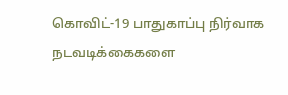கொவிட்-19 பாதுகாப்பு நிர்வாக நடவடிக்கைகளை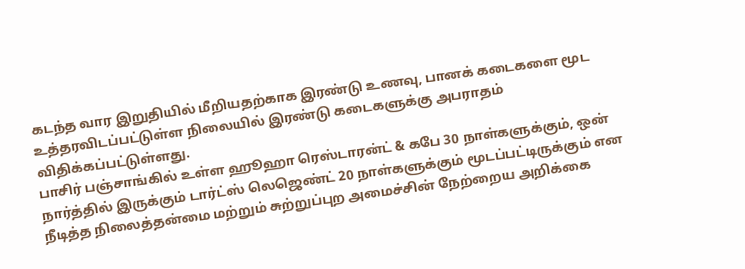கடந்த வார இறுதியில் மீறியதற்காக இரண்டு உணவு, பானக் கடைகளை மூட உத்தரவிடப்பட்டுள்ள நிலையில் இரண்டு கடைகளுக்கு அபராதம் விதிக்கப்பட்டுள்ளது.
பாசிர் பஞ்சாங்கில் உள்ள ஹூஹா ரெஸ்டாரன்ட் & கபே 30 நாள்களுக்கும், ஒன் நார்த்தில் இருக்கும் டார்ட்ஸ் லெஜெண்ட் 20 நாள்களுக்கும் மூடப்பட்டிருக்கும் என நீடித்த நிலைத்தன்மை மற்றும் சுற்றுப்புற அமைச்சின் நேற்றைய அறிக்கை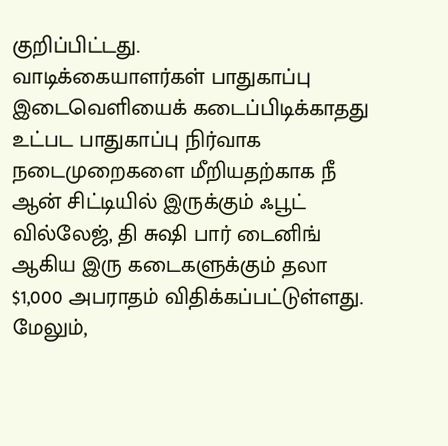குறிப்பிட்டது.
வாடிக்கையாளர்கள் பாதுகாப்பு இடைவெளியைக் கடைப்பிடிக்காதது உட்பட பாதுகாப்பு நிர்வாக நடைமுறைகளை மீறியதற்காக நீ ஆன் சிட்டியில் இருக்கும் ஃபூட் வில்லேஜ், தி சுஷி பார் டைனிங் ஆகிய இரு கடைகளுக்கும் தலா $1,000 அபராதம் விதிக்கப்பட்டுள்ளது.
மேலும்,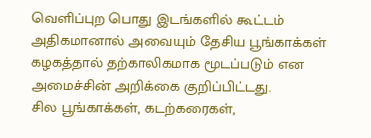வெளிப்புற பொது இடங்களில் கூட்டம் அதிகமானால் அவையும் தேசிய பூங்காக்கள் கழகத்தால் தற்காலிகமாக மூடப்படும் என அமைச்சின் அறிக்கை குறிப்பிட்டது.
சில பூங்காக்கள், கடற்கரைகள்,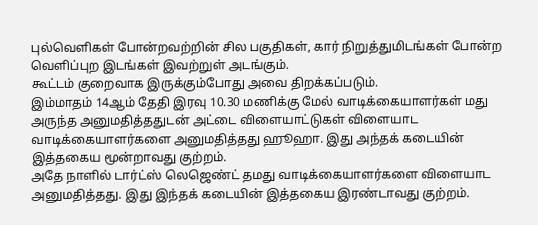புல்வெளிகள் போன்றவற்றின் சில பகுதிகள், கார் நிறுத்துமிடங்கள் போன்ற வெளிப்புற இடங்கள் இவற்றுள் அடங்கும்.
கூட்டம் குறைவாக இருக்கும்போது அவை திறக்கப்படும்.
இம்மாதம் 14ஆம் தேதி இரவு 10.30 மணிக்கு மேல் வாடிக்கையாளர்கள் மது அருந்த அனுமதித்ததுடன் அட்டை விளையாட்டுகள் விளையாட வாடிக்கையாளர்களை அனுமதித்தது ஹூஹா. இது அந்தக் கடையின் இத்தகைய மூன்றாவது குற்றம்.
அதே நாளில் டார்ட்ஸ் லெஜெண்ட் தமது வாடிக்கையாளர்களை விளையாட அனுமதித்தது. இது இந்தக் கடையின் இத்தகைய இரண்டாவது குற்றம்.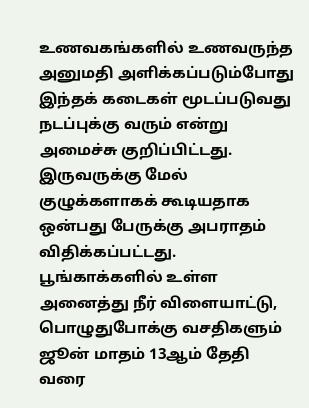உணவகங்களில் உணவருந்த அனுமதி அளிக்கப்படும்போது இந்தக் கடைகள் மூடப்படுவது நடப்புக்கு வரும் என்று அமைச்சு குறிப்பிட்டது.
இருவருக்கு மேல் குழுக்களாகக் கூடியதாக ஒன்பது பேருக்கு அபராதம் விதிக்கப்பட்டது.
பூங்காக்களில் உள்ள அனைத்து நீர் விளையாட்டு, பொழுதுபோக்கு வசதிகளும் ஜூன் மாதம் 13ஆம் தேதி வரை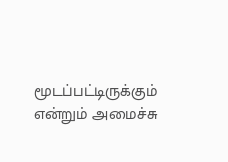மூடப்பட்டிருக்கும் என்றும் அமைச்சு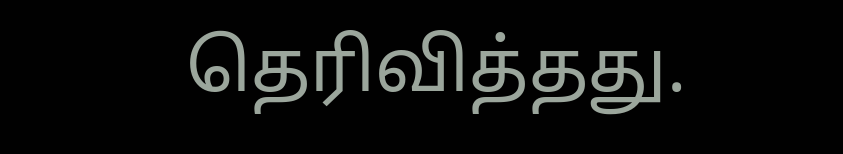தெரிவித்தது.